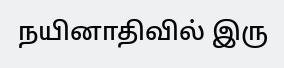நயினாதிவில் இரு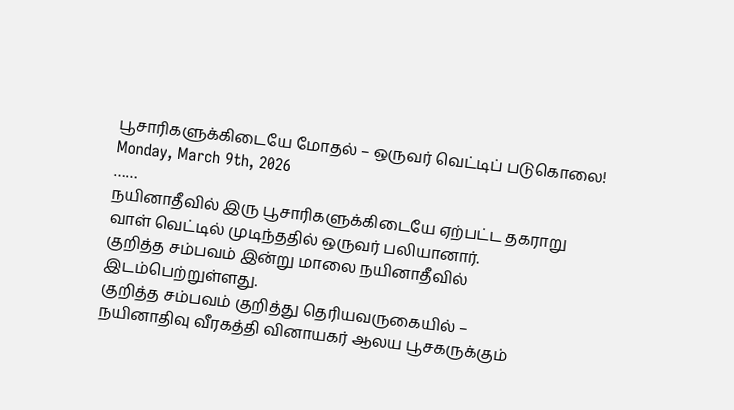பூசாரிகளுக்கிடையே மோதல் – ஒருவர் வெட்டிப் படுகொலை!
Monday, March 9th, 2026
……
நயினாதீவில் இரு பூசாரிகளுக்கிடையே ஏற்பட்ட தகராறு வாள் வெட்டில் முடிந்ததில் ஒருவர் பலியானார்.
குறித்த சம்பவம் இன்று மாலை நயினாதீவில் இடம்பெற்றுள்ளது.
குறித்த சம்பவம் குறித்து தெரியவருகையில் –
நயினாதிவு வீரகத்தி வினாயகர் ஆலய பூசகருக்கும்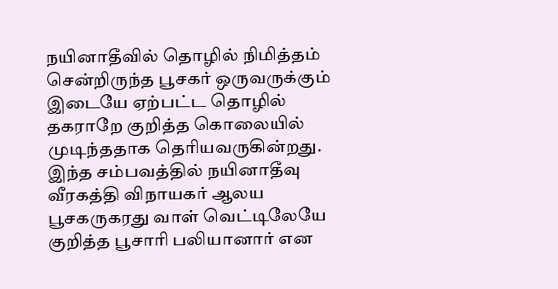நயினாதீவில் தொழில் நிமித்தம் சென்றிருந்த பூசகர் ஒருவருக்கும் இடையே ஏற்பட்ட தொழில் தகராறே குறித்த கொலையில் முடிந்ததாக தெரியவருகின்றது.
இந்த சம்பவத்தில் நயினாதீவு வீரகத்தி விநாயகர் ஆலய பூசகருகரது வாள் வெட்டிலேயே குறித்த பூசாரி பலியானார் என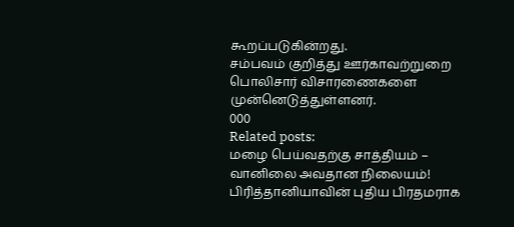கூறப்படுகின்றது.
சம்பவம் குறித்து ஊர்காவற்றுறை பொலிசார் விசாரணைகளை முன்னெடுத்துள்ளனர்.
000
Related posts:
மழை பெய்வதற்கு சாத்தியம் – வானிலை அவதான நிலையம்!
பிரித்தானியாவின் புதிய பிரதமராக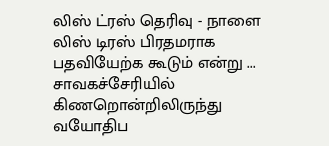லிஸ் ட்ரஸ் தெரிவு - நாளை லிஸ் டிரஸ் பிரதமராக பதவியேற்க கூடும் என்று ...
சாவகச்சேரியில் கிணறொன்றிலிருந்து வயோதிப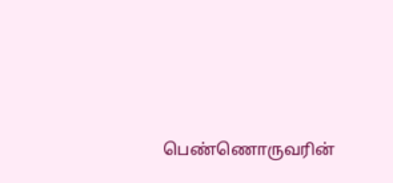பெண்ணொருவரின்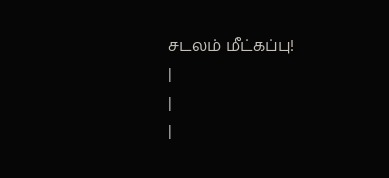சடலம் மீட்கப்பு!
|
|
|